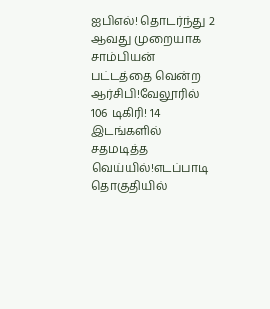ஐபிஎல்! தொடர்ந்து 2 ஆவது முறையாக சாம்பியன் பட்டத்தை வென்ற ஆர்சிபி!வேலூரில் 106 டிகிரி! 14 இடங்களில் சதமடித்த வெய்யில்!எடப்பாடி தொகுதியில்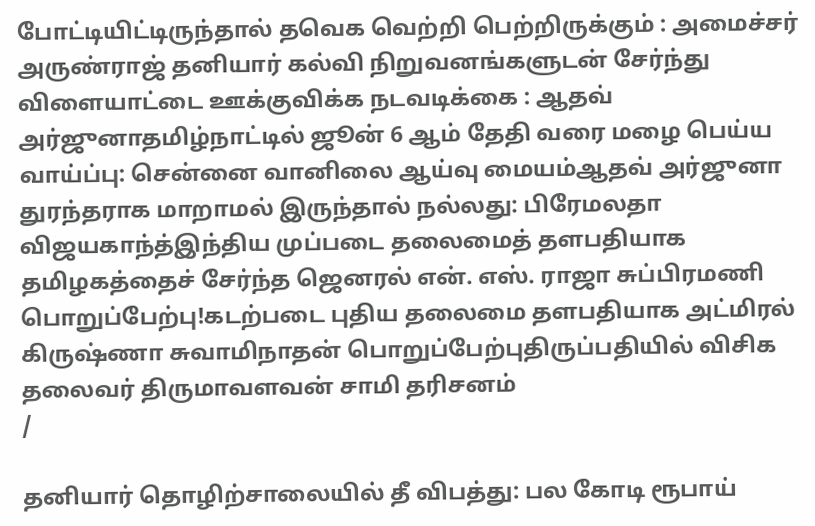போட்டியிட்டிருந்தால் தவெக வெற்றி பெற்றிருக்கும் : அமைச்சர் அருண்ராஜ் தனியார் கல்வி நிறுவனங்களுடன் சேர்ந்து விளையாட்டை ஊக்குவிக்க நடவடிக்கை : ஆதவ் அர்ஜுனாதமிழ்நாட்டில் ஜூன் 6 ஆம் தேதி வரை மழை பெய்ய வாய்ப்பு: சென்னை வானிலை ஆய்வு மையம்ஆதவ் அர்ஜுனா துரந்தராக மாறாமல் இருந்தால் நல்லது: பிரேமலதா விஜயகாந்த்இந்திய முப்படை தலைமைத் தளபதியாக தமிழகத்தைச் சேர்ந்த ஜெனரல் என். எஸ். ராஜா சுப்பிரமணி பொறுப்பேற்பு!கடற்படை புதிய தலைமை தளபதியாக அட்மிரல் கிருஷ்ணா சுவாமிநாதன் பொறுப்பேற்புதிருப்பதியில் விசிக தலைவர் திருமாவளவன் சாமி தரிசனம்
/

தனியார் தொழிற்சாலையில் தீ விபத்து: பல கோடி ரூபாய்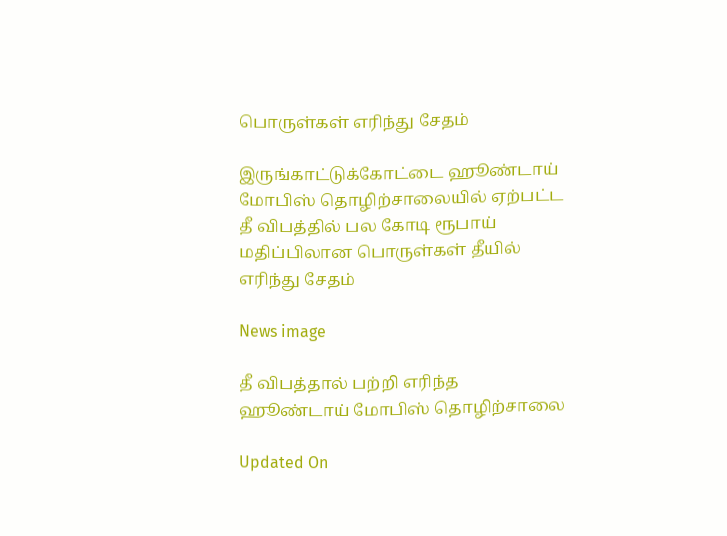பொருள்கள் எரிந்து சேதம்

இருங்காட்டுக்கோட்டை ஹூண்டாய் மோபிஸ் தொழிற்சாலையில் ஏற்பட்ட தீ விபத்தில் பல கோடி ரூபாய் மதிப்பிலான பொருள்கள் தீயில் எரிந்து சேதம்

News image

தீ விபத்தால் பற்றி எரிந்த ஹூண்டாய் மோபிஸ் தொழிற்சாலை

Updated On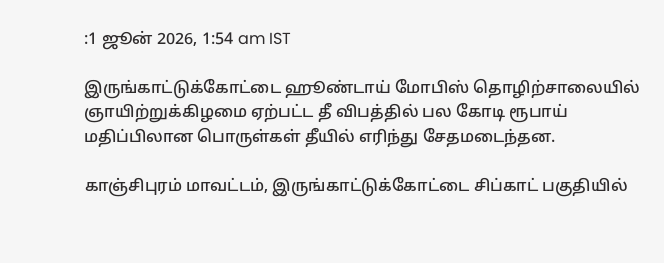:1 ஜூன் 2026, 1:54 am IST

இருங்காட்டுக்கோட்டை ஹூண்டாய் மோபிஸ் தொழிற்சாலையில் ஞாயிற்றுக்கிழமை ஏற்பட்ட தீ விபத்தில் பல கோடி ரூபாய் மதிப்பிலான பொருள்கள் தீயில் எரிந்து சேதமடைந்தன.

காஞ்சிபுரம் மாவட்டம், இருங்காட்டுக்கோட்டை சிப்காட் பகுதியில்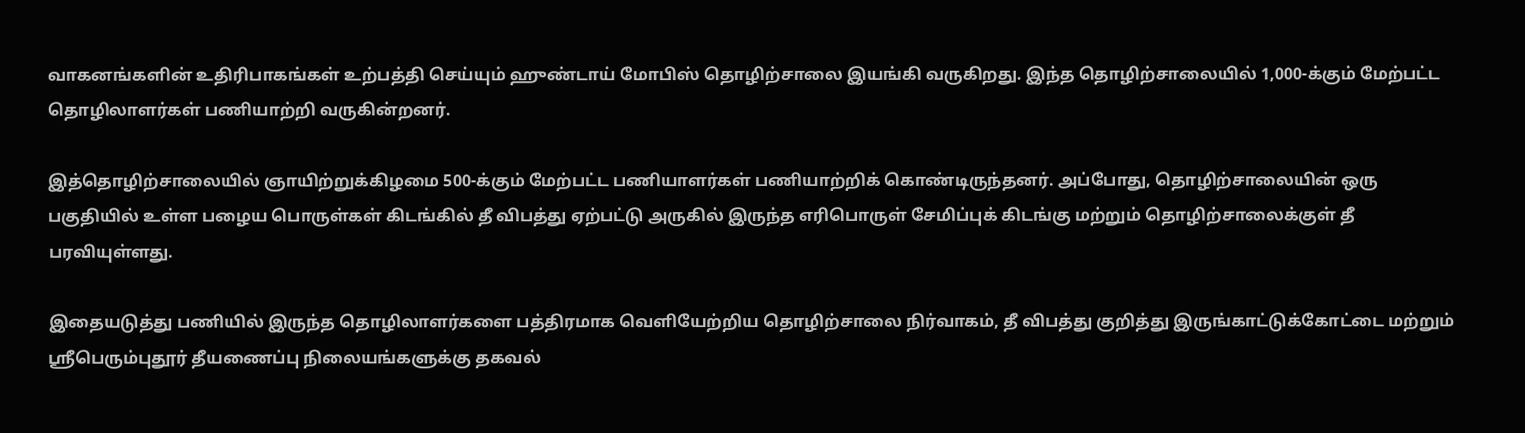வாகனங்களின் உதிரிபாகங்கள் உற்பத்தி செய்யும் ஹுண்டாய் மோபிஸ் தொழிற்சாலை இயங்கி வருகிறது. இந்த தொழிற்சாலையில் 1,000-க்கும் மேற்பட்ட தொழிலாளர்கள் பணியாற்றி வருகின்றனர்.

இத்தொழிற்சாலையில் ஞாயிற்றுக்கிழமை 500-க்கும் மேற்பட்ட பணியாளர்கள் பணியாற்றிக் கொண்டிருந்தனர். அப்போது, தொழிற்சாலையின் ஒரு பகுதியில் உள்ள பழைய பொருள்கள் கிடங்கில் தீ விபத்து ஏற்பட்டு அருகில் இருந்த எரிபொருள் சேமிப்புக் கிடங்கு மற்றும் தொழிற்சாலைக்குள் தீ பரவியுள்ளது.

இதையடுத்து பணியில் இருந்த தொழிலாளர்களை பத்திரமாக வெளியேற்றிய தொழிற்சாலை நிர்வாகம், தீ விபத்து குறித்து இருங்காட்டுக்கோட்டை மற்றும் ஸ்ரீபெரும்புதூர் தீயணைப்பு நிலையங்களுக்கு தகவல்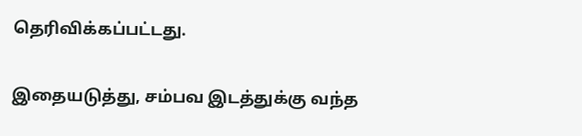தெரிவிக்கப்பட்டது.

இதையடுத்து, சம்பவ இடத்துக்கு வந்த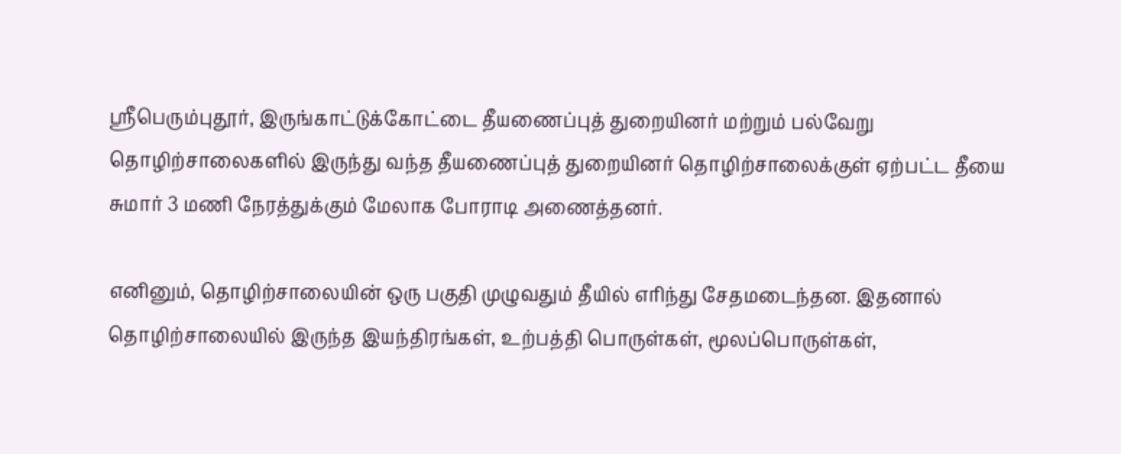ஸ்ரீபெரும்புதூர், இருங்காட்டுக்கோட்டை தீயணைப்புத் துறையினர் மற்றும் பல்வேறு தொழிற்சாலைகளில் இருந்து வந்த தீயணைப்புத் துறையினர் தொழிற்சாலைக்குள் ஏற்பட்ட தீயை சுமார் 3 மணி நேரத்துக்கும் மேலாக போராடி அணைத்தனர்.

எனினும், தொழிற்சாலையின் ஒரு பகுதி முழுவதும் தீயில் எரிந்து சேதமடைந்தன. இதனால் தொழிற்சாலையில் இருந்த இயந்திரங்கள், உற்பத்தி பொருள்கள், மூலப்பொருள்கள்,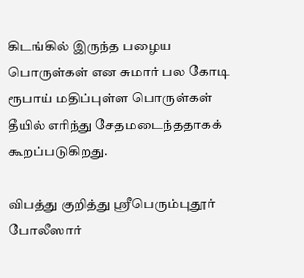கிடங்கில் இருந்த பழைய பொருள்கள் என சுமார் பல கோடி ரூபாய் மதிப்புள்ள பொருள்கள் தீயில் எரிந்து சேதமடைந்ததாகக் கூறப்படுகிறது.

விபத்து குறித்து ஸ்ரீபெரும்புதூர் போலீஸார்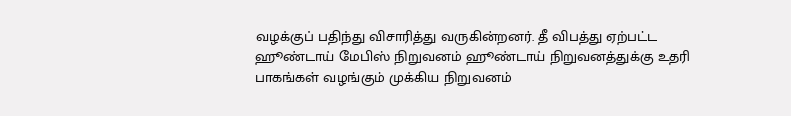வழக்குப் பதிந்து விசாரித்து வருகின்றனர். தீ விபத்து ஏற்பட்ட ஹூண்டாய் மேபிஸ் நிறுவனம் ஹூண்டாய் நிறுவனத்துக்கு உதரி பாகங்கள் வழங்கும் முக்கிய நிறுவனம்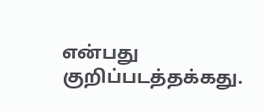என்பது குறிப்படத்தக்கது.